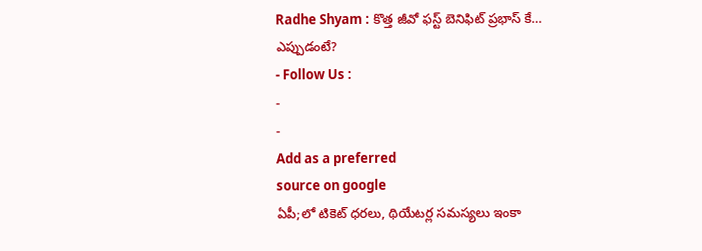Radhe Shyam : కొత్త జీవో ఫస్ట్ బెనిఫిట్ ప్రభాస్ కే… ఎప్పుడంటే?
- Follow Us :
-
-
Add as a preferred
source on google
ఏపీ;లో టికెట్ ధరలు, థియేటర్ల సమస్యలు ఇంకా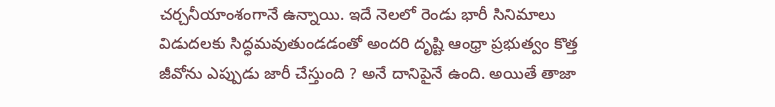చర్చనీయాంశంగానే ఉన్నాయి. ఇదే నెలలో రెండు భారీ సినిమాలు విడుదలకు సిద్ధమవుతుండడంతో అందరి దృష్టి ఆంధ్రా ప్రభుత్వం కొత్త జీవోను ఎప్పుడు జారీ చేస్తుంది ? అనే దానిపైనే ఉంది. అయితే తాజా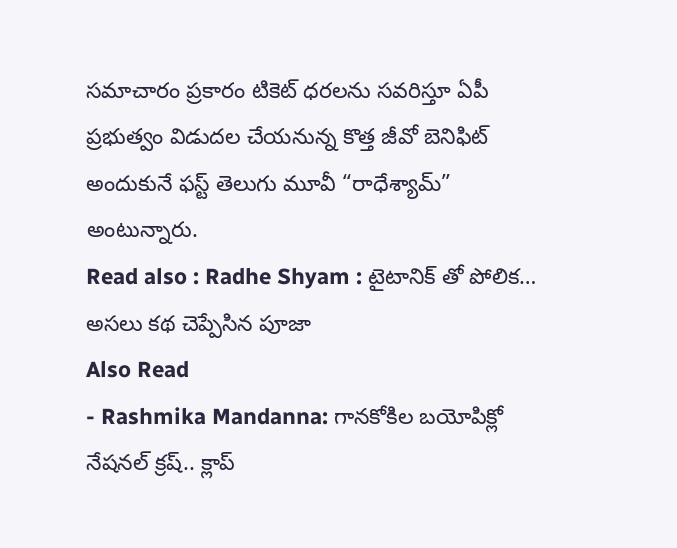సమాచారం ప్రకారం టికెట్ ధరలను సవరిస్తూ ఏపీ ప్రభుత్వం విడుదల చేయనున్న కొత్త జీవో బెనిఫిట్ అందుకునే ఫస్ట్ తెలుగు మూవీ “రాధేశ్యామ్” అంటున్నారు.
Read also : Radhe Shyam : టైటానిక్ తో పోలిక… అసలు కథ చెప్పేసిన పూజా
Also Read
- Rashmika Mandanna: గానకోకిల బయోపిక్లో నేషనల్ క్రష్.. క్లాప్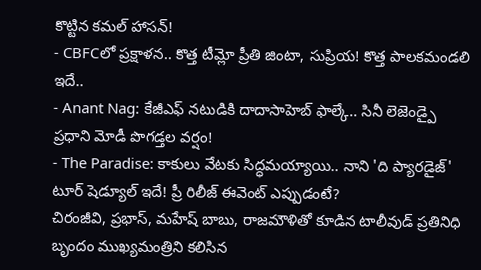కొట్టిన కమల్ హాసన్!
- CBFCలో ప్రక్షాళన.. కొత్త టీమ్లో ప్రీతి జింటా, సుప్రియ! కొత్త పాలకమండలి ఇదే..
- Anant Nag: కేజీఎఫ్ నటుడికి దాదాసాహెబ్ ఫాల్కే.. సినీ లెజెండ్పై ప్రధాని మోడీ పొగడ్తల వర్షం!
- The Paradise: కాకులు వేటకు సిద్ధమయ్యాయి.. నాని 'ది ప్యారడైజ్' టూర్ షెడ్యూల్ ఇదే! ప్రీ రిలీజ్ ఈవెంట్ ఎప్పుడంటే?
చిరంజీవి, ప్రభాస్, మహేష్ బాబు, రాజమౌళితో కూడిన టాలీవుడ్ ప్రతినిధి బృందం ముఖ్యమంత్రిని కలిసిన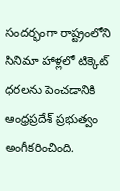సందర్భంగా రాష్ట్రంలోని సినిమా హాళ్లలో టిక్కెట్ ధరలను పెంచడానికి ఆంధ్రప్రదేశ్ ప్రభుత్వం అంగీకరించింది.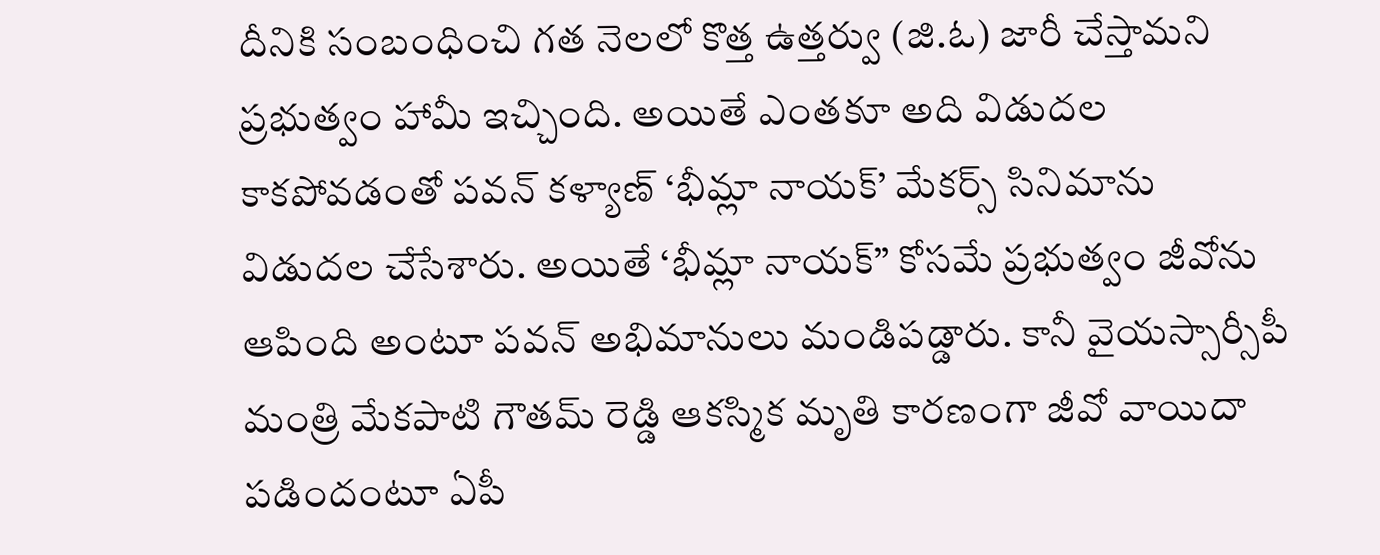దీనికి సంబంధించి గత నెలలో కొత్త ఉత్తర్వు (జి.ఓ) జారీ చేస్తామని ప్రభుత్వం హామీ ఇచ్చింది. అయితే ఎంతకూ అది విడుదల కాకపోవడంతో పవన్ కళ్యాణ్ ‘భీమ్లా నాయక్’ మేకర్స్ సినిమాను విడుదల చేసేశారు. అయితే ‘భీమ్లా నాయక్” కోసమే ప్రభుత్వం జీవోను ఆపింది అంటూ పవన్ అభిమానులు మండిపడ్డారు. కానీ వైయస్సార్సీపీ మంత్రి మేకపాటి గౌతమ్ రెడ్డి ఆకస్మిక మృతి కారణంగా జీవో వాయిదా పడిందంటూ ఏపీ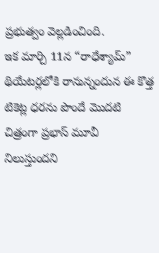ప్రభుత్వం వెల్లడించింది.
ఇక మార్చి 11న “రాధేశ్యామ్” థియేటర్లలోకి రానున్నందున ఈ కొత్త టికెట్ల ధరను పొందే మొదటి చిత్రంగా ప్రభాస్ మూవీ నిలుస్తుందని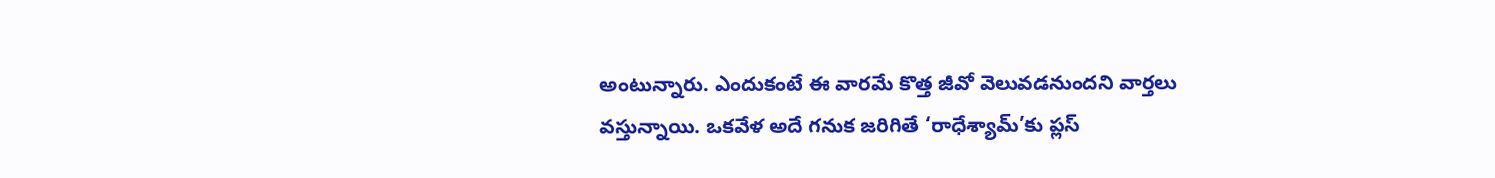అంటున్నారు. ఎందుకంటే ఈ వారమే కొత్త జీవో వెలువడనుందని వార్తలు వస్తున్నాయి. ఒకవేళ అదే గనుక జరిగితే ‘రాధేశ్యామ్’కు ప్లస్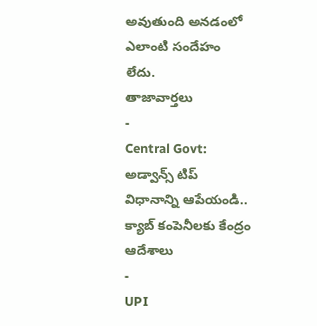అవుతుంది అనడంలో ఎలాంటి సందేహం లేదు.
తాజావార్తలు
-
Central Govt: అడ్వాన్స్ టిప్ విధానాన్ని ఆపేయండి.. క్యాబ్ కంపెనీలకు కేంద్రం ఆదేశాలు
-
UPI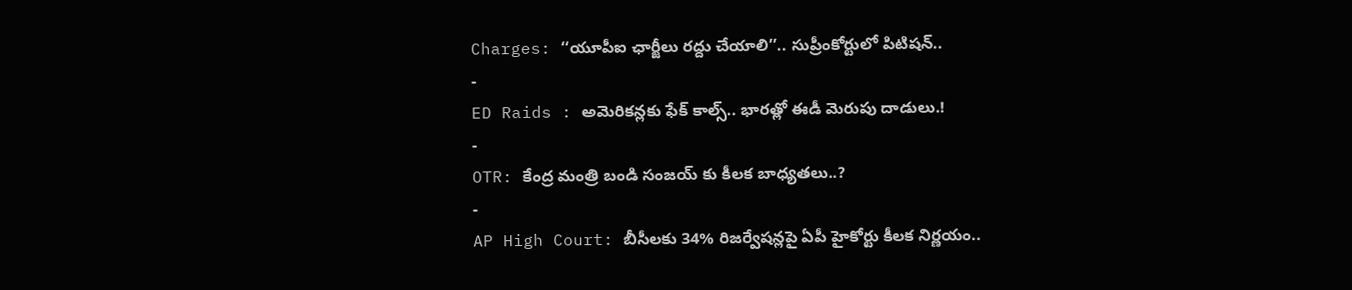Charges: ‘‘యూపీఐ ఛార్జీలు రద్దు చేయాలి’’.. సుప్రీంకోర్టులో పిటిషన్..
-
ED Raids : అమెరికన్లకు ఫేక్ కాల్స్.. భారత్లో ఈడీ మెరుపు దాడులు.!
-
OTR: కేంద్ర మంత్రి బండి సంజయ్ కు కీలక బాధ్యతలు..?
-
AP High Court: బీసీలకు 34% రిజర్వేషన్లపై ఏపీ హైకోర్టు కీలక నిర్ణయం..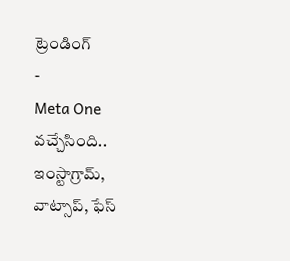ట్రెండింగ్
-
Meta One వచ్చేసింది.. ఇంస్టాగ్రామ్, వాట్సాప్, ఫేస్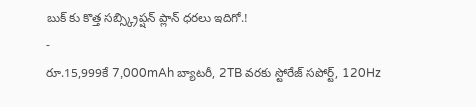బుక్ కు కొత్త సబ్స్క్రిప్షన్ ప్లాన్ ధరలు ఇదిగో.!
-
రూ.15,999కే 7,000mAh బ్యాటరీ, 2TB వరకు స్టోరేజ్ సపోర్ట్, 120Hz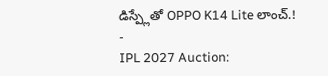డిస్ప్లేతో OPPO K14 Lite లాంచ్.!
-
IPL 2027 Auction: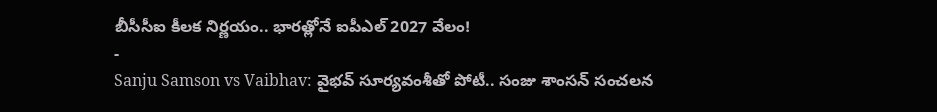బీసీసీఐ కీలక నిర్ణయం.. భారత్లోనే ఐపీఎల్ 2027 వేలం!
-
Sanju Samson vs Vaibhav: వైభవ్ సూర్యవంశీతో పోటీ.. సంజు శాంసన్ సంచలన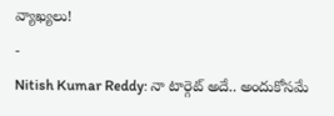వ్యాఖ్యలు!
-
Nitish Kumar Reddy: నా టార్గెట్ అదే.. అందుకోసమే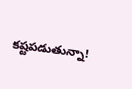కష్టపడుతున్నా!